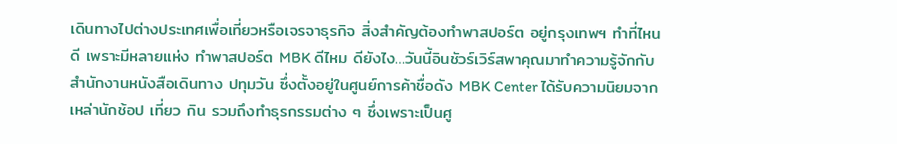เดินทางไปต่างประเทศเพื่อเที่ยวหรือเจรจาธุรกิจ สิ่งสำคัญต้องทำพาสปอร์ต อยู่กรุงเทพฯ ทำที่ไหนดี เพราะมีหลายแห่ง ทําพาสปอร์ต MBK ดีไหม ดียังไง…วันนี้อินชัวร์เวิร์สพาคุณมาทำความรู้จักกับสำนักงานหนังสือเดินทาง ปทุมวัน ซึ่งตั้งอยู่ในศูนย์การค้าชื่อดัง MBK Center ได้รับความนิยมจากเหล่านักช้อป เที่ยว กิน รวมถึงทำธุรกรรมต่าง ๆ ซึ่งเพราะเป็นศู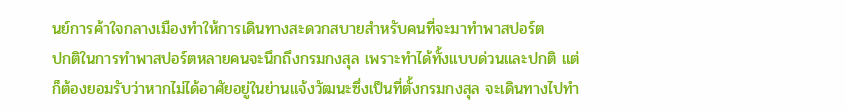นย์การค้าใจกลางเมืองทำให้การเดินทางสะดวกสบายสำหรับคนที่จะมาทำพาสปอร์ต
ปกติในการทำพาสปอร์ตหลายคนจะนึกถึงกรมกงสุล เพราะทำได้ทั้งแบบด่วนและปกติ แต่ก็ต้องยอมรับว่าหากไม่ได้อาศัยอยู่ในย่านแจ้งวัฒนะซึ่งเป็นที่ตั้งกรมกงสุล จะเดินทางไปทำ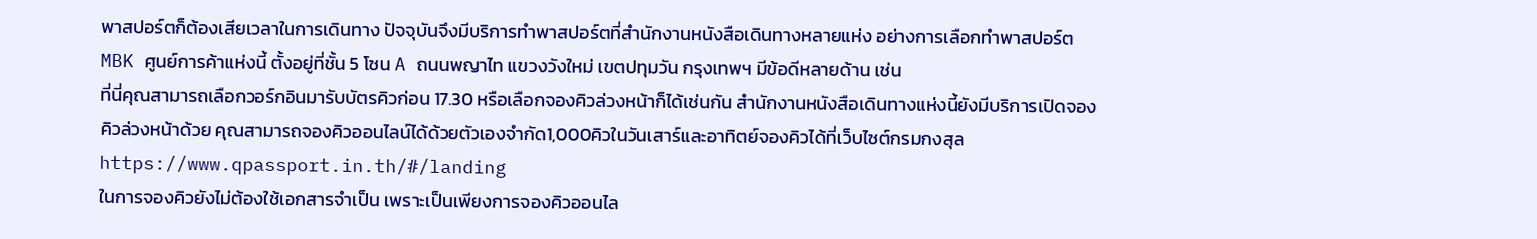พาสปอร์ตก็ต้องเสียเวลาในการเดินทาง ปัจจุบันจึงมีบริการทำพาสปอร์ตที่สำนักงานหนังสือเดินทางหลายแห่ง อย่างการเลือกทําพาสปอร์ต MBK ศูนย์การค้าแห่งนี้ ตั้งอยู่ที่ชั้น 5 โซน A ถนนพญาไท แขวงวังใหม่ เขตปทุมวัน กรุงเทพฯ มีข้อดีหลายด้าน เช่น
ที่นี่คุณสามารถเลือกวอร์กอินมารับบัตรคิวก่อน 17.30 หรือเลือกจองคิวล่วงหน้าก็ได้เช่นกัน สำนักงานหนังสือเดินทางแห่งนี้ยังมีบริการเปิดจองคิวล่วงหน้าด้วย คุณสามารถจองคิวออนไลน์ได้ด้วยตัวเองจำกัด1,000คิวในวันเสาร์และอาทิตย์จองคิวได้ที่เว็บไซต์กรมกงสุล https://www.qpassport.in.th/#/landing
ในการจองคิวยังไม่ต้องใช้เอกสารจำเป็น เพราะเป็นเพียงการจองคิวออนไล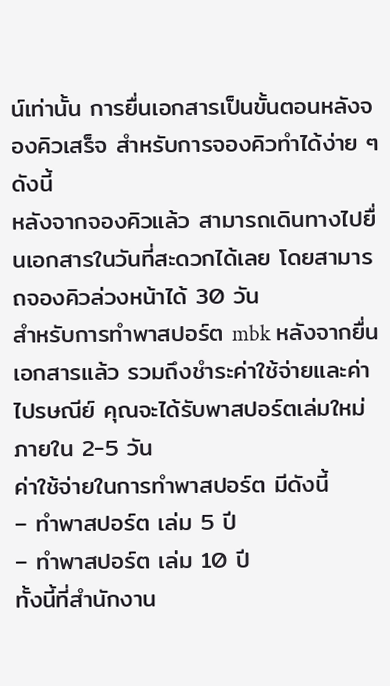น์เท่านั้น การยื่นเอกสารเป็นขั้นตอนหลังจองคิวเสร็จ สำหรับการจองคิวทำได้ง่าย ๆ ดังนี้
หลังจากจองคิวแล้ว สามารถเดินทางไปยื่นเอกสารในวันที่สะดวกได้เลย โดยสามารถจองคิวล่วงหน้าได้ 30 วัน
สำหรับการทำพาสปอร์ต mbk หลังจากยื่นเอกสารแล้ว รวมถึงชำระค่าใช้จ่ายและค่าไปรษณีย์ คุณจะได้รับพาสปอร์ตเล่มใหม่ภายใน 2-5 วัน
ค่าใช้จ่ายในการทำพาสปอร์ต มีดังนี้
– ทำพาสปอร์ต เล่ม 5 ปี
– ทำพาสปอร์ต เล่ม 10 ปี
ทั้งนี้ที่สำนักงาน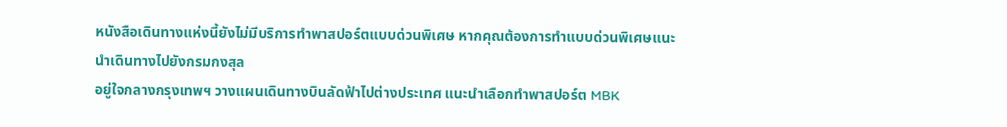หนังสือเดินทางแห่งนี้ยังไม่มีบริการทำพาสปอร์ตแบบด่วนพิเศษ หากคุณต้องการทำแบบด่วนพิเศษแนะนำเดินทางไปยังกรมกงสุล
อยู่ใจกลางกรุงเทพฯ วางแผนเดินทางบินลัดฟ้าไปต่างประเทศ แนะนำเลือกทําพาสปอร์ต MBK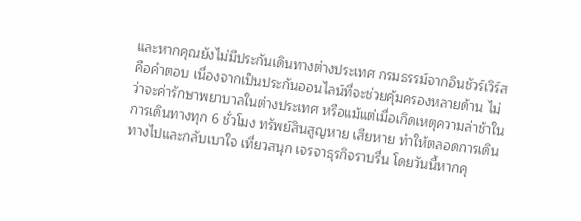และหากคุณยังไม่มีประกันเดินทางต่างประเทศ กรมธรรม์จากอินชัวร์เวิร์สคือคำตอบ เนื่องจากเป็นประกันออนไลน์ที่จะช่วยคุ้มครองหลายด้าน ไม่ว่าจะค่ารักษาพยาบาลในต่างประเทศ หรือแม้แต่เมื่อเกิดเหตุความล่าช้าในการเดินทางทุก 6 ชั่วโมง ทรัพย์สินสูญหาย เสียหาย ทำให้ตลอดการเดินทางไปและกลับเบาใจ เที่ยวสนุก เจรจาธุรกิจราบรื่น โดยวันนี้หากคุ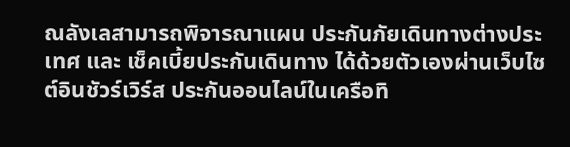ณลังเลสามารถพิจารณาแผน ประกันภัยเดินทางต่างประเทศ และ เช็คเบี้ยประกันเดินทาง ได้ด้วยตัวเองผ่านเว็บไซต์อินชัวร์เวิร์ส ประกันออนไลน์ในเครือทิ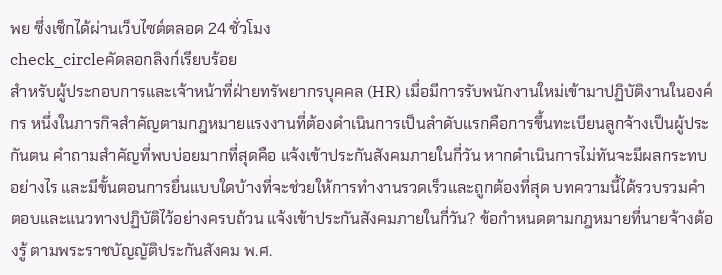พย ซึ่งเช็กได้ผ่านเว็บไซต์ตลอด 24 ชั่วโมง
check_circleคัดลอกลิงก์เรียบร้อย
สำหรับผู้ประกอบการและเจ้าหน้าที่ฝ่ายทรัพยากรบุคคล (HR) เมื่อมีการรับพนักงานใหม่เข้ามาปฏิบัติงานในองค์กร หนึ่งในภารกิจสำคัญตามกฎหมายแรงงานที่ต้องดำเนินการเป็นลำดับแรกคือการขึ้นทะเบียนลูกจ้างเป็นผู้ประกันตน คำถามสำคัญที่พบบ่อยมากที่สุดคือ แจ้งเข้าประกันสังคมภายในกี่วัน หากดำเนินการไม่ทันจะมีผลกระทบอย่างไร และมีขั้นตอนการยื่นแบบใดบ้างที่จะช่วยให้การทำงานรวดเร็วและถูกต้องที่สุด บทความนี้ได้รวบรวมคำตอบและแนวทางปฏิบัติไว้อย่างครบถ้วน แจ้งเข้าประกันสังคมภายในกี่วัน? ข้อกำหนดตามกฎหมายที่นายจ้างต้องรู้ ตามพระราชบัญญัติประกันสังคม พ.ศ.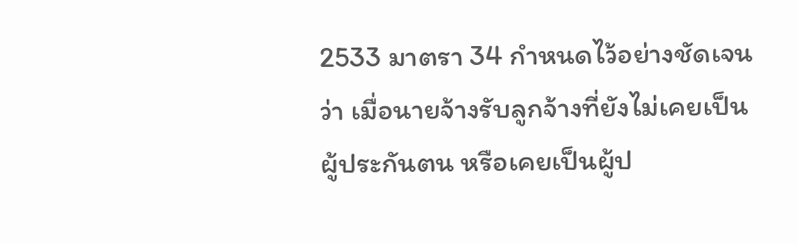2533 มาตรา 34 กำหนดไว้อย่างชัดเจนว่า เมื่อนายจ้างรับลูกจ้างที่ยังไม่เคยเป็นผู้ประกันตน หรือเคยเป็นผู้ป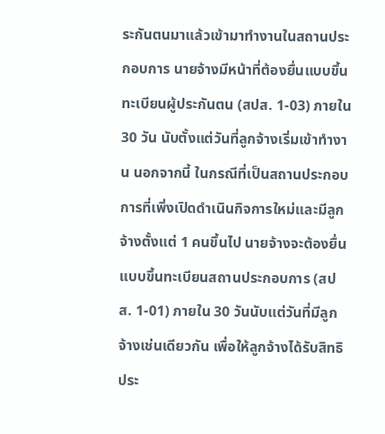ระกันตนมาแล้วเข้ามาทำงานในสถานประกอบการ นายจ้างมีหน้าที่ต้องยื่นแบบขึ้นทะเบียนผู้ประกันตน (สปส. 1-03) ภายใน 30 วัน นับตั้งแต่วันที่ลูกจ้างเริ่มเข้าทำงาน นอกจากนี้ ในกรณีที่เป็นสถานประกอบการที่เพิ่งเปิดดำเนินกิจการใหม่และมีลูกจ้างตั้งแต่ 1 คนขึ้นไป นายจ้างจะต้องยื่นแบบขึ้นทะเบียนสถานประกอบการ (สปส. 1-01) ภายใน 30 วันนับแต่วันที่มีลูกจ้างเช่นเดียวกัน เพื่อให้ลูกจ้างได้รับสิทธิประ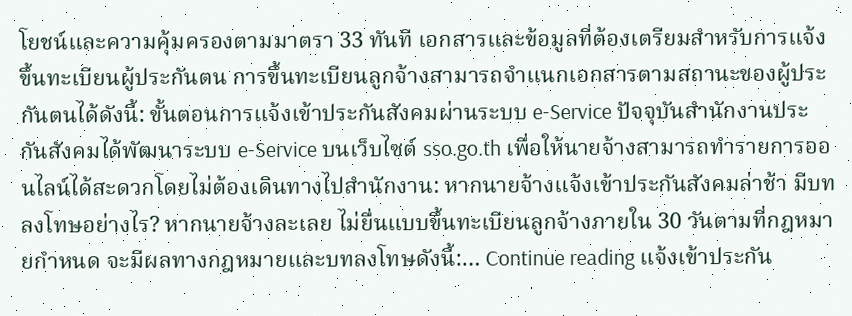โยชน์และความคุ้มครองตามมาตรา 33 ทันที เอกสารและข้อมูลที่ต้องเตรียมสำหรับการแจ้งขึ้นทะเบียนผู้ประกันตน การขึ้นทะเบียนลูกจ้างสามารถจำแนกเอกสารตามสถานะของผู้ประกันตนได้ดังนี้: ขั้นตอนการแจ้งเข้าประกันสังคมผ่านระบบ e-Service ปัจจุบันสำนักงานประกันสังคมได้พัฒนาระบบ e-Service บนเว็บไซต์ sso.go.th เพื่อให้นายจ้างสามารถทำรายการออนไลน์ได้สะดวกโดยไม่ต้องเดินทางไปสำนักงาน: หากนายจ้างแจ้งเข้าประกันสังคมล่าช้า มีบทลงโทษอย่างไร? หากนายจ้างละเลย ไม่ยื่นแบบขึ้นทะเบียนลูกจ้างภายใน 30 วันตามที่กฎหมายกำหนด จะมีผลทางกฎหมายและบทลงโทษดังนี้:… Continue reading แจ้งเข้าประกัน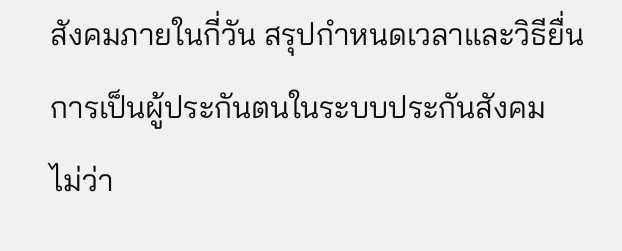สังคมภายในกี่วัน สรุปกำหนดเวลาและวิธียื่น
การเป็นผู้ประกันตนในระบบประกันสังคม ไม่ว่า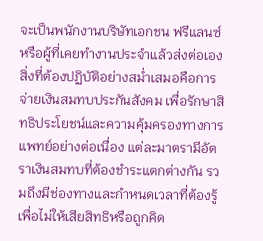จะเป็นพนักงานบริษัทเอกชน ฟรีแลนซ์ หรือผู้ที่เคยทำงานประจำแล้วส่งต่อเอง สิ่งที่ต้องปฏิบัติอย่างสม่ำเสมอคือการ จ่ายเงินสมทบประกันสังคม เพื่อรักษาสิทธิประโยชน์และความคุ้มครองทางการแพทย์อย่างต่อเนื่อง แต่ละมาตรามีอัตราเงินสมทบที่ต้องชำระแตกต่างกัน รวมถึงมีช่องทางและกำหนดเวลาที่ต้องรู้ เพื่อไม่ให้เสียสิทธิหรือถูกคิด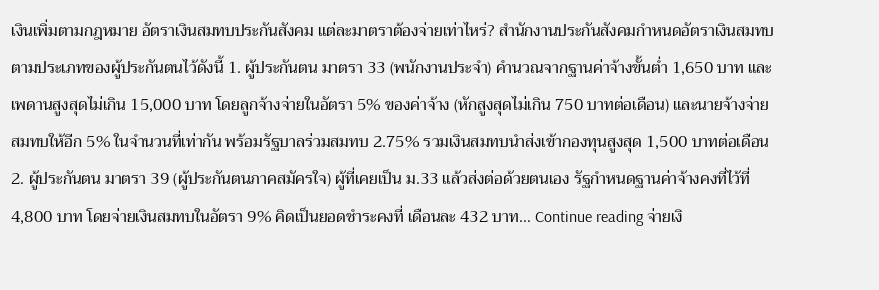เงินเพิ่มตามกฎหมาย อัตราเงินสมทบประกันสังคม แต่ละมาตราต้องจ่ายเท่าไหร่? สำนักงานประกันสังคมกำหนดอัตราเงินสมทบตามประเภทของผู้ประกันตนไว้ดังนี้ 1. ผู้ประกันตน มาตรา 33 (พนักงานประจำ) คำนวณจากฐานค่าจ้างขั้นต่ำ 1,650 บาท และเพดานสูงสุดไม่เกิน 15,000 บาท โดยลูกจ้างจ่ายในอัตรา 5% ของค่าจ้าง (หักสูงสุดไม่เกิน 750 บาทต่อเดือน) และนายจ้างจ่ายสมทบให้อีก 5% ในจำนวนที่เท่ากัน พร้อมรัฐบาลร่วมสมทบ 2.75% รวมเงินสมทบนำส่งเข้ากองทุนสูงสุด 1,500 บาทต่อเดือน 2. ผู้ประกันตน มาตรา 39 (ผู้ประกันตนภาคสมัครใจ) ผู้ที่เคยเป็น ม.33 แล้วส่งต่อด้วยตนเอง รัฐกำหนดฐานค่าจ้างคงที่ไว้ที่ 4,800 บาท โดยจ่ายเงินสมทบในอัตรา 9% คิดเป็นยอดชำระคงที่ เดือนละ 432 บาท… Continue reading จ่ายเงิ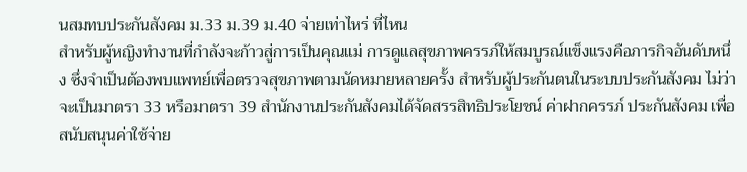นสมทบประกันสังคม ม.33 ม.39 ม.40 จ่ายเท่าไหร่ ที่ไหน
สำหรับผู้หญิงทำงานที่กำลังจะก้าวสู่การเป็นคุณแม่ การดูแลสุขภาพครรภ์ให้สมบูรณ์แข็งแรงคือภารกิจอันดับหนึ่ง ซึ่งจำเป็นต้องพบแพทย์เพื่อตรวจสุขภาพตามนัดหมายหลายครั้ง สำหรับผู้ประกันตนในระบบประกันสังคม ไม่ว่าจะเป็นมาตรา 33 หรือมาตรา 39 สำนักงานประกันสังคมได้จัดสรรสิทธิประโยชน์ ค่าฝากครรภ์ ประกันสังคม เพื่อสนับสนุนค่าใช้จ่าย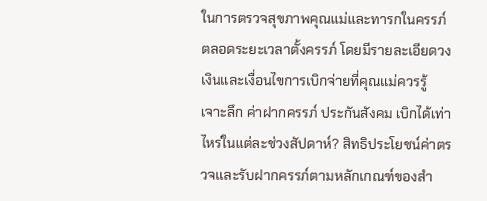ในการตรวจสุขภาพคุณแม่และทารกในครรภ์ตลอดระยะเวลาตั้งครรภ์ โดยมีรายละเอียดวงเงินและเงื่อนไขการเบิกจ่ายที่คุณแม่ควรรู้ เจาะลึก ค่าฝากครรภ์ ประกันสังคม เบิกได้เท่าไหร่ในแต่ละช่วงสัปดาห์? สิทธิประโยชน์ค่าตรวจและรับฝากครรภ์ตามหลักเกณฑ์ของสำ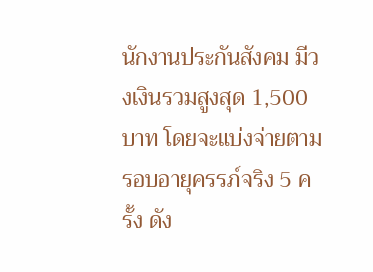นักงานประกันสังคม มีวงเงินรวมสูงสุด 1,500 บาท โดยจะแบ่งจ่ายตามรอบอายุครรภ์จริง 5 ครั้ง ดัง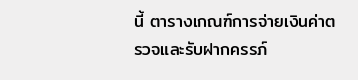นี้ ตารางเกณฑ์การจ่ายเงินค่าตรวจและรับฝากครรภ์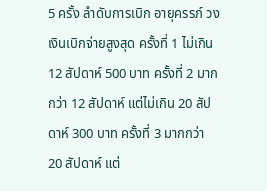5 ครั้ง ลำดับการเบิก อายุครรภ์ วงเงินเบิกจ่ายสูงสุด ครั้งที่ 1 ไม่เกิน 12 สัปดาห์ 500 บาท ครั้งที่ 2 มากกว่า 12 สัปดาห์ แต่ไม่เกิน 20 สัปดาห์ 300 บาท ครั้งที่ 3 มากกว่า 20 สัปดาห์ แต่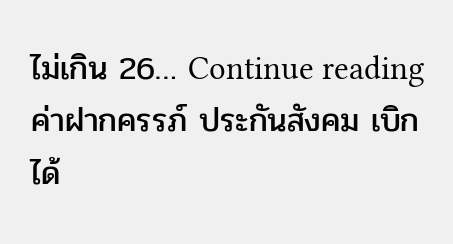ไม่เกิน 26… Continue reading ค่าฝากครรภ์ ประกันสังคม เบิกได้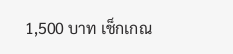1,500 บาท เช็กเกณ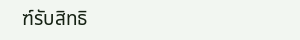ฑ์รับสิทธิ